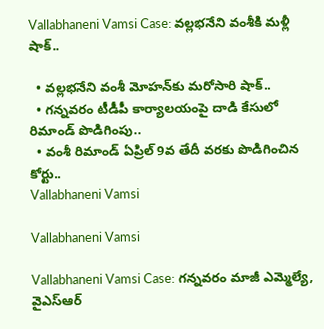Vallabhaneni Vamsi Case: వల్లభనేని వంశీకి మళ్లీ షాక్‌..

  • వల్లభనేని వంశీ మోహన్‌కు మరోసారి షాక్‌..
  • గన్నవరం టీడీపీ కార్యాలయంపై దాడి కేసులో రిమాండ్ పొడిగింపు..
  • వంశీ రిమాండ్‌ ఏప్రిల్ 9వ తేదీ వరకు పొడిగించిన కోర్టు..
Vallabhaneni Vamsi

Vallabhaneni Vamsi

Vallabhaneni Vamsi Case: గన్నవరం మాజీ ఎమ్మెల్యే, వైఎస్ఆర్‌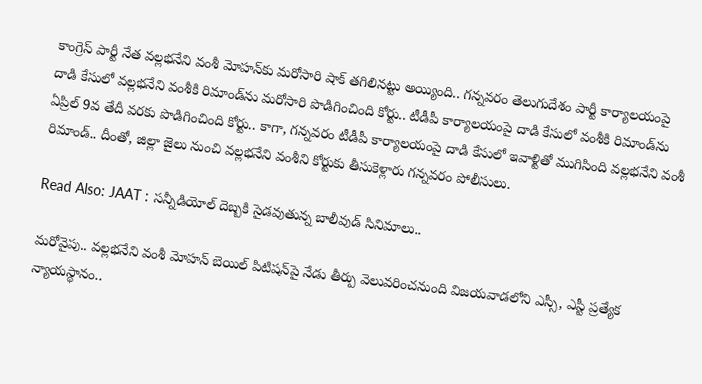కాంగ్రెస్‌ పార్టీ నేత వల్లభనేని వంశీ మోహన్‌కు మరోసారి షాక్‌ తగిలినట్టు అయ్యింది.. గన్నవరం తెలుగుదేశం పార్టీ కార్యాలయంపై దాడి కేసులో వల్లభనేని వంశీకి రిమాండ్‌ను మరోసారి పొడిగించింది కోర్టు.. టీడీపీ కార్యాలయంపై దాడి కేసులో వంశీకి రిమాండ్‌ను ఏప్రిల్ 9వ తేదీ వరకు పొడిగించింది కోర్టు.. కాగా, గన్నవరం టీడీపీ కార్యాలయంపై దాడి కేసులో ఇవాళ్టితో ముగిసింది వల్లభనేని వంశీ రిమాండ్.. దీంతో, జిల్లా జైలు నుంచి వల్లభనేని వంశీని కోర్టుకు తీసుకెళ్లారు గన్నవరం పోలీసులు.

Read Also: JAAT : సన్నీడియోల్ దెబ్బకి సైడవుతున్న బాలీవుడ్ సినిమాలు..

మరోవైపు.. వల్లభనేని వంశీ మోహన్‌ బెయిల్‌ పిటిషన్‌పై నేడు తీర్పు వెలువరించనుంది విజయవాడలోని ఎస్సీ, ఎస్టీ ప్రత్యేక న్యాయస్థానం..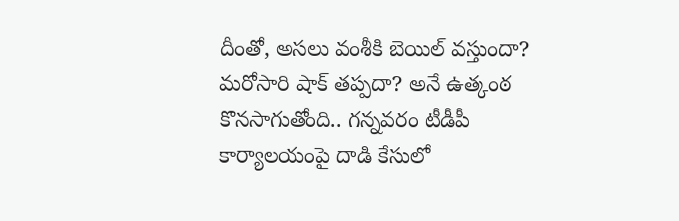దీంతో, అసలు వంశీకి బెయిల్‌ వస్తుందా? మరోసారి షాక్‌ తప్పదా? అనే ఉత్కంఠ కొనసాగుతోంది.. గన్నవరం టీడీపీ కార్యాలయంపై దాడి కేసులో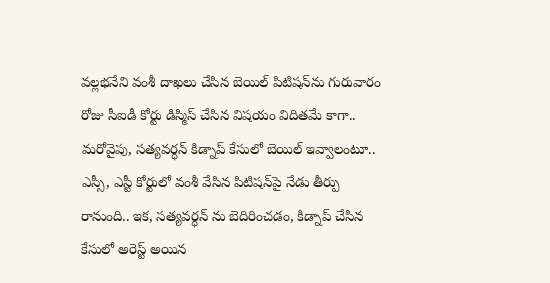వల్లభనేని వంశీ దాఖలు చేసిన బెయిల్‌ పిటిషన్‌ను గురువారం రోజు సీఐడీ కోర్టు డిస్మిస్‌ చేసిన విషయం విదితమే కాగా.. మరోవైపు, సత్యవర్ధన్‌ కిడ్నాప్‌ కేసులో బెయిల్‌ ఇవ్వాలంటూ.. ఎస్సీ, ఎస్టీ కోర్టులో వంశీ వేసిన పిటిషన్‌పై నేడు తీర్పు రానుంది.. ఇక, సత్యవర్ధన్‌ ను బెదిరించడం, కిడ్నాప్‌ చేసిన కేసులో అరెస్ట్‌ అయిన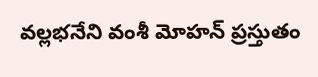వల్లభనేని వంశీ మోహన్‌ ప్రస్తుతం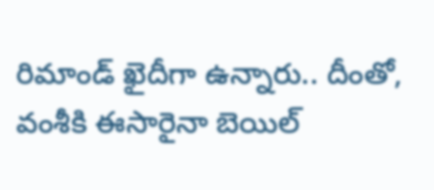రిమాండ్‌ ఖైదీగా ఉన్నారు.. దీంతో, వంశీకి ఈసారైనా బెయిల్‌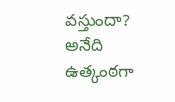వస్తుందా? అనేది ఉత్కంఠగా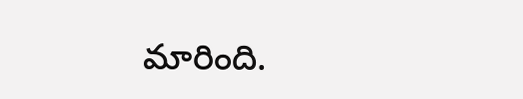మారింది.